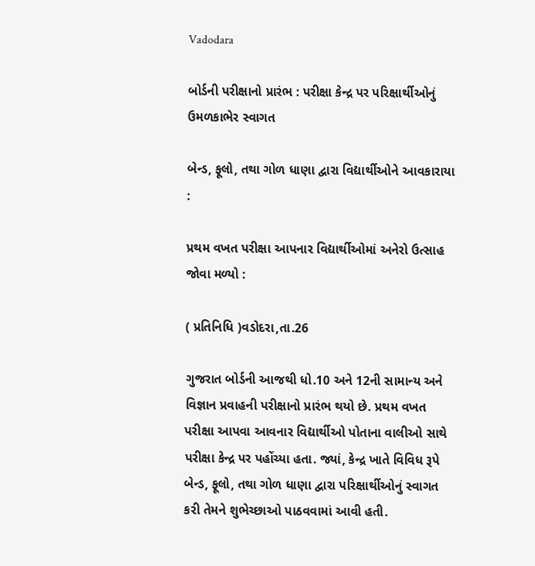Vadodara

બોર્ડની પરીક્ષાનો પ્રારંભ : પરીક્ષા કેન્દ્ર પર પરિક્ષાર્થીઓનું ઉમળકાભેર સ્વાગત

બેન્ડ, ફૂલો, તથા ગોળ ધાણા દ્વારા વિદ્યાર્થીઓને આવકારાયા :

પ્રથમ વખત પરીક્ષા આપનાર વિદ્યાર્થીઓમાં અનેરો ઉત્સાહ જોવા મળ્યો :

( પ્રતિનિધિ )વડોદરા,તા.26

ગુજરાત બોર્ડની આજથી ધો.10 અને 12ની સામાન્ય અને વિજ્ઞાન પ્રવાહની પરીક્ષાનો પ્રારંભ થયો છે. પ્રથમ વખત પરીક્ષા આપવા આવનાર વિદ્યાર્થીઓ પોતાના વાલીઓ સાથે પરીક્ષા કેન્દ્ર પર પહોંચ્યા હતા. જ્યાં, કેન્દ્ર ખાતે વિવિધ રૂપે બેન્ડ, ફૂલો, તથા ગોળ ધાણા દ્વારા પરિક્ષાર્થીઓનું સ્વાગત કરી તેમને શુભેચ્છાઓ પાઠવવામાં આવી હતી.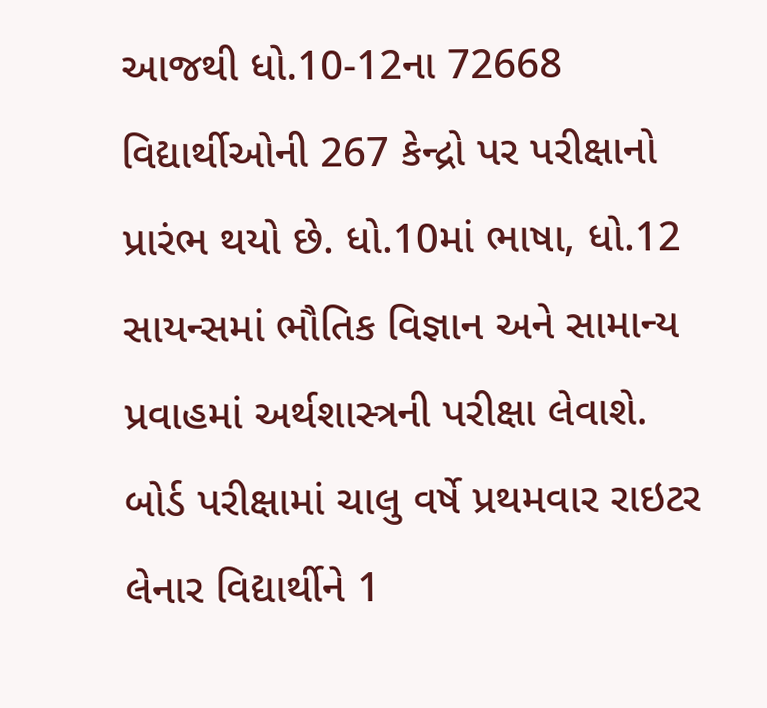આજથી ધો.10-12ના 72668 વિદ્યાર્થીઓની 267 કેન્દ્રો પર પરીક્ષાનો પ્રારંભ થયો છે. ધો.10માં ભાષા, ધો.12 સાયન્સમાં ભૌતિક વિજ્ઞાન અને સામાન્ય પ્રવાહમાં અર્થશાસ્ત્રની પરીક્ષા લેવાશે. બોર્ડ પરીક્ષામાં ચાલુ વર્ષે પ્રથમવાર રાઇટર લેનાર વિદ્યાર્થીને 1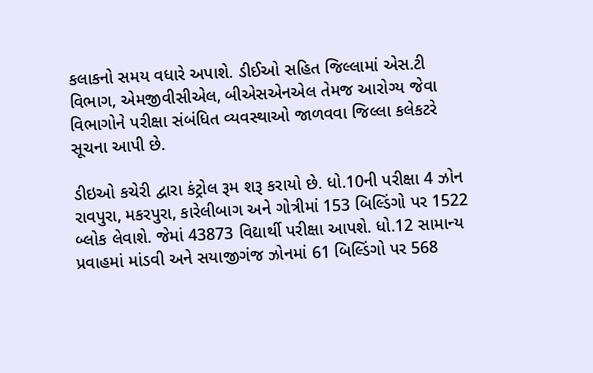કલાકનો સમય વધારે અપાશે. ડીઈઓ સહિત જિલ્લામાં એસ.ટી વિભાગ, એમજીવીસીએલ, બીએસએનએલ તેમજ આરોગ્ય જેવા વિભાગોને પરીક્ષા સંબંધિત વ્યવસ્થાઓ જાળવવા જિલ્લા કલેકટરે સૂચના આપી છે.

ડીઇઓ કચેરી દ્વારા કંટ્રોલ રૂમ શરૂ કરાયો છે. ધો.10ની પરીક્ષા 4 ઝોન રાવપુરા, મકરપુરા, કારેલીબાગ અને ગોત્રીમાં 153 બિલ્ડિંગો પર 1522 બ્લોક લેવાશે. જેમાં 43873 વિદ્યાર્થી પરીક્ષા આપશે. ધો.12 સામાન્ય પ્રવાહમાં માંડવી અને સયાજીગંજ ઝોનમાં 61 બિલ્ડિંગો પર 568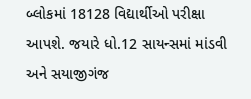બ્લોકમાં 18128 વિદ્યાર્થીઓ પરીક્ષા આપશે. જયારે ધો.12 સાયન્સમાં માંડવી અને સયાજીગંજ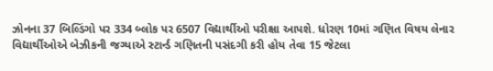ઝોનના 37 બિલ્ડિંગો પર 334 બ્લોક પર 6507 વિદ્યાર્થીઓ પરીક્ષા આપશે. ધોરણ 10માં ગણિત વિષય લેનાર વિદ્યાર્થીઓએ બેઝીકની જગ્યાએ સ્ટાર્ન્ડ ગણિતની પસંદગી કરી હોય તેવા 15 જેટલા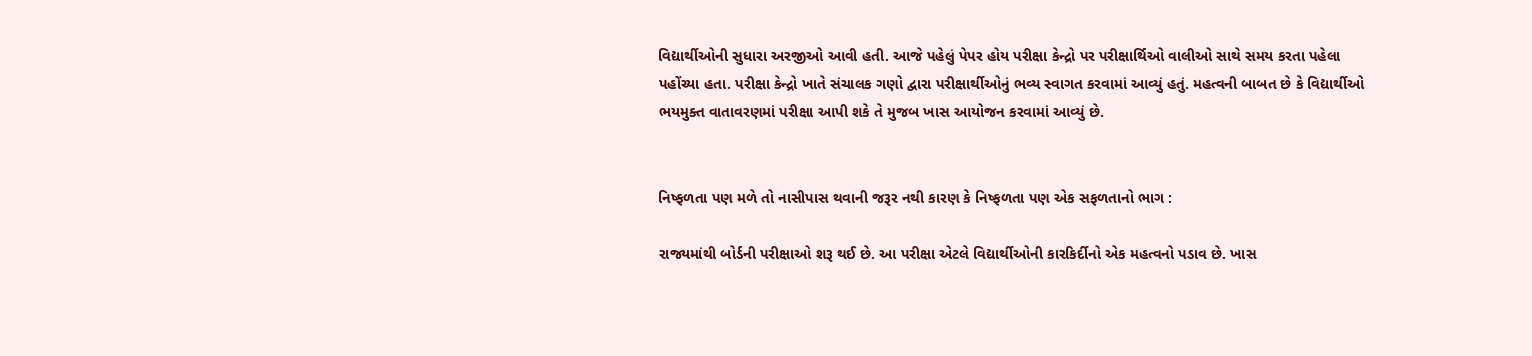વિદ્યાર્થીઓની સુધારા અરજીઓ આવી હતી. આજે પહેલું પેપર હોય પરીક્ષા કેન્દ્રો પર પરીક્ષાર્થિઓ વાલીઓ સાથે સમય કરતા પહેલા પહોંચ્યા હતા. પરીક્ષા કેન્દ્રો ખાતે સંચાલક ગણો દ્વારા પરીક્ષાર્થીઓનું ભવ્ય સ્વાગત કરવામાં આવ્યું હતું. મહત્વની બાબત છે કે વિદ્યાર્થીઓ ભયમુક્ત વાતાવરણમાં પરીક્ષા આપી શકે તે મુજબ ખાસ આયોજન કરવામાં આવ્યું છે.


નિષ્ફળતા પણ મળે તો નાસીપાસ થવાની જરૂર નથી કારણ કે નિષ્ફળતા પણ એક સફળતાનો ભાગ :

રાજ્યમાંથી બોર્ડની પરીક્ષાઓ શરૂ થઈ છે. આ પરીક્ષા એટલે વિદ્યાર્થીઓની કારકિર્દીનો એક મહત્વનો પડાવ છે. ખાસ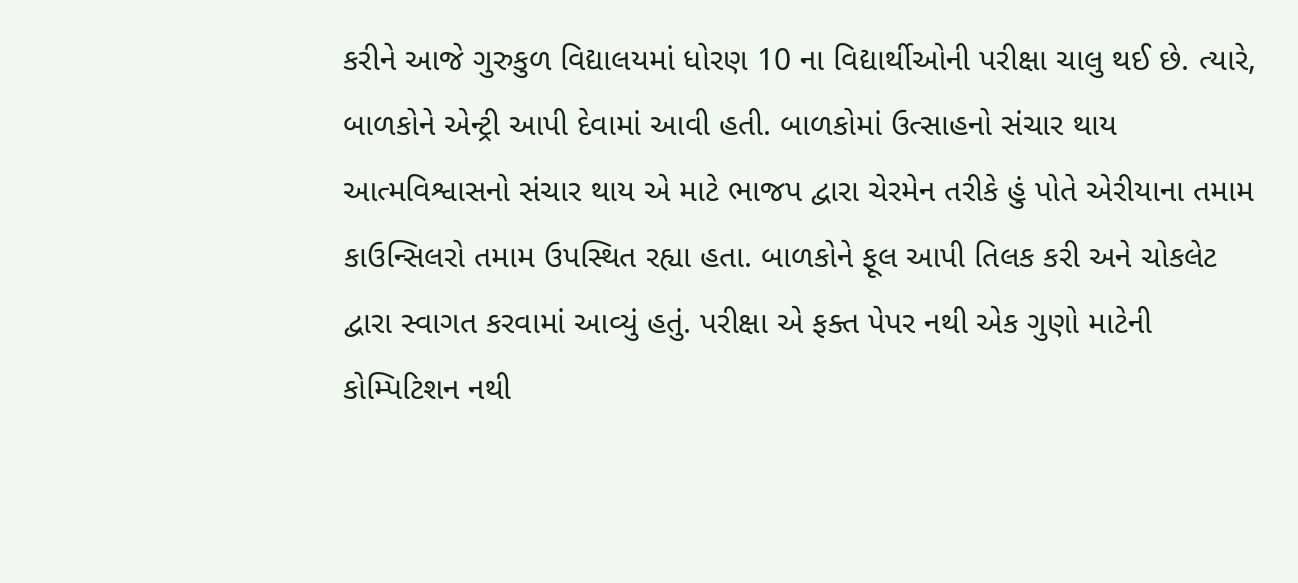કરીને આજે ગુરુકુળ વિદ્યાલયમાં ધોરણ 10 ના વિદ્યાર્થીઓની પરીક્ષા ચાલુ થઈ છે. ત્યારે, બાળકોને એન્ટ્રી આપી દેવામાં આવી હતી. બાળકોમાં ઉત્સાહનો સંચાર થાય આત્મવિશ્વાસનો સંચાર થાય એ માટે ભાજપ દ્વારા ચેરમેન તરીકે હું પોતે એરીયાના તમામ કાઉન્સિલરો તમામ ઉપસ્થિત રહ્યા હતા. બાળકોને ફૂલ આપી તિલક કરી અને ચોકલેટ દ્વારા સ્વાગત કરવામાં આવ્યું હતું. પરીક્ષા એ ફક્ત પેપર નથી એક ગુણો માટેની કોમ્પિટિશન નથી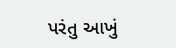પરંતુ આખું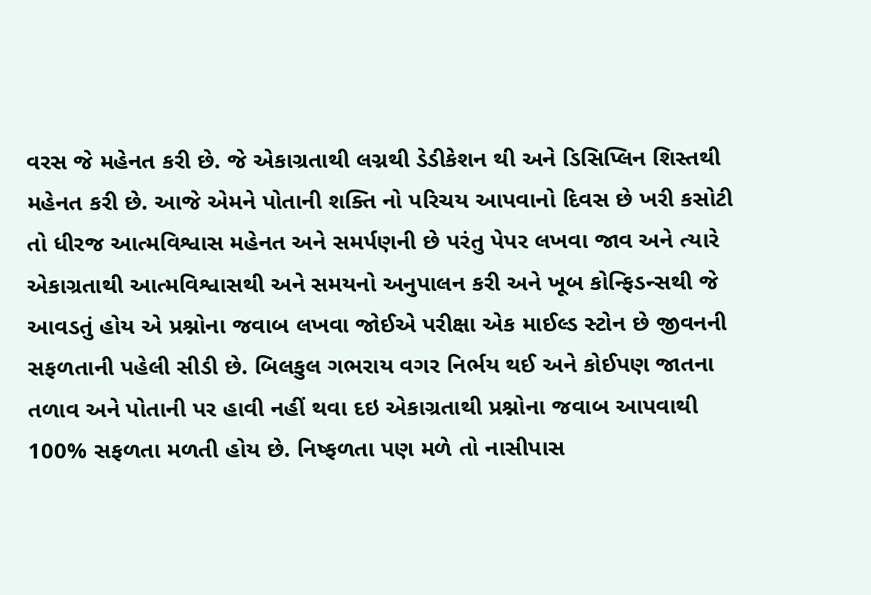વરસ જે મહેનત કરી છે. જે એકાગ્રતાથી લગ્નથી ડેડીકેશન થી અને ડિસિપ્લિન શિસ્તથી મહેનત કરી છે. આજે એમને પોતાની શક્તિ નો પરિચય આપવાનો દિવસ છે ખરી કસોટી તો ધીરજ આત્મવિશ્વાસ મહેનત અને સમર્પણની છે પરંતુ પેપર લખવા જાવ અને ત્યારે એકાગ્રતાથી આત્મવિશ્વાસથી અને સમયનો અનુપાલન કરી અને ખૂબ કોન્ફિડન્સથી જે આવડતું હોય એ પ્રશ્નોના જવાબ લખવા જોઈએ પરીક્ષા એક માઈલ્ડ સ્ટોન છે જીવનની સફળતાની પહેલી સીડી છે. બિલકુલ ગભરાય વગર નિર્ભય થઈ અને કોઈપણ જાતના તળાવ અને પોતાની પર હાવી નહીં થવા દઇ એકાગ્રતાથી પ્રશ્નોના જવાબ આપવાથી 100% સફળતા મળતી હોય છે. નિષ્ફળતા પણ મળે તો નાસીપાસ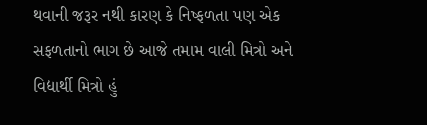થવાની જરૂર નથી કારણ કે નિષ્ફળતા પણ એક સફળતાનો ભાગ છે આજે તમામ વાલી મિત્રો અને વિદ્યાર્થી મિત્રો હું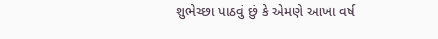શુભેચ્છા પાઠવું છું કે એમણે આખા વર્ષ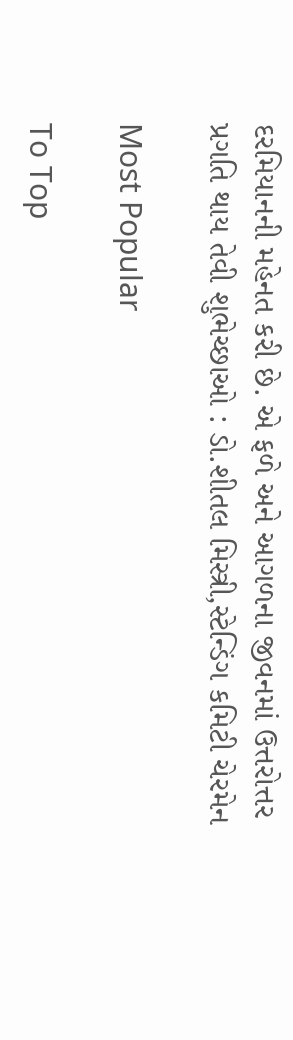દરમિયાનની મહેનત કરી છે. એ ફળે અને આગળના જીવનમાં ઉત્તરોત્તર પ્રગતિ થાય તેવી શુભેચ્છાઓ : ડો.શીતલ મિસ્ત્રી,સ્ટેન્ડિંગ કમિટી ચેરમેન

Most Popular

To Top